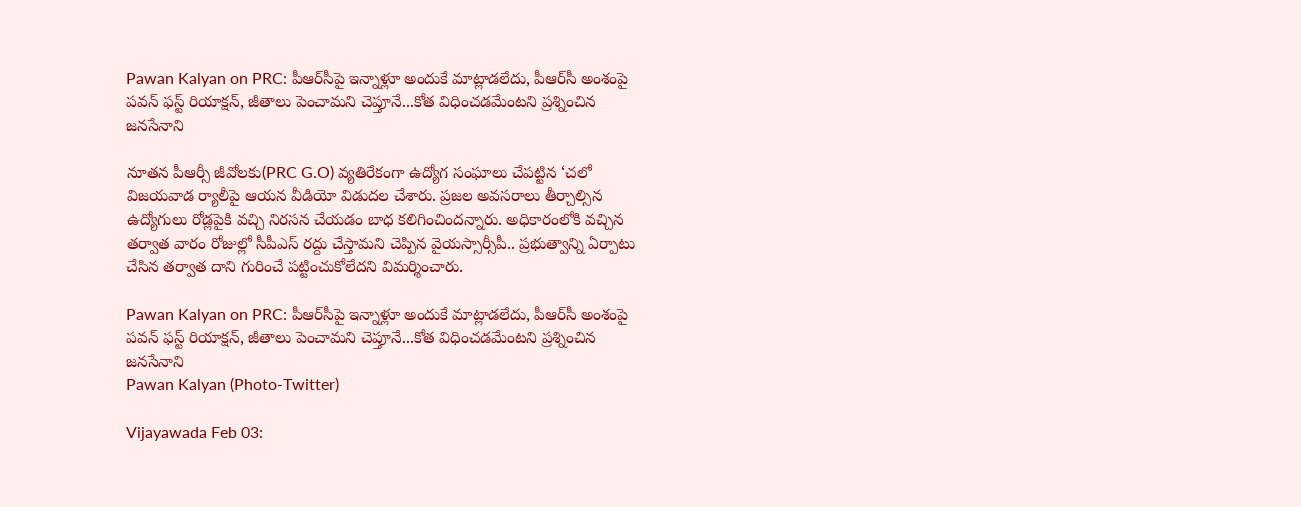Pawan Kalyan on PRC: పీఆర్‌సీపై ఇన్నాళ్లూ అందుకే మాట్లాడలేదు, పీఆర్‌సీ అంశంపై పవన్ ఫస్ట్ రియాక్షన్, జీతాలు పెంచామని చెప్తూనే...కోత విధించడమేంటని ప్రశ్నించిన జనసేనాని

నూతన పీఆర్సీ జీవోలకు(PRC G.O) వ్యతిరేకంగా ఉద్యోగ సంఘాలు చేపట్టిన ‘చలో విజయవాడ ర్యాలీపై ఆయన వీడియో విడుదల చేశారు. ప్రజల అవసరాలు తీర్చాల్సిన ఉద్యోగులు రోడ్లపైకి వచ్చి నిరసన చేయడం బాధ కలిగించిందన్నారు. అధికారంలోకి వచ్చిన తర్వాత వారం రోజుల్లో సీపీఎస్‌ రద్దు చేస్తామని చెప్పిన వైయస్సార్సీపీ.. ప్రభుత్వాన్ని ఏర్పాటు చేసిన తర్వాత దాని గురించే పట్టించుకోలేదని విమర్శించారు.

Pawan Kalyan on PRC: పీఆర్‌సీపై ఇన్నాళ్లూ అందుకే మాట్లాడలేదు, పీఆర్‌సీ అంశంపై పవన్ ఫస్ట్ రియాక్షన్, జీతాలు పెంచామని చెప్తూనే...కోత విధించడమేంటని ప్రశ్నించిన జనసేనాని
Pawan Kalyan (Photo-Twitter)

Vijayawada Feb 03: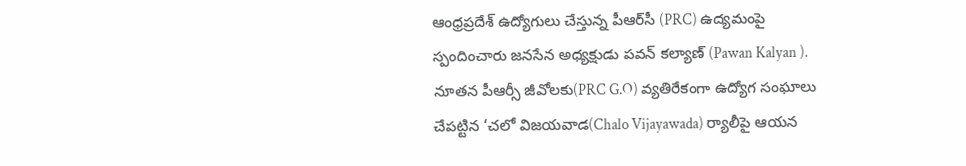ఆంధ్రప్రదేశ్ ఉద్యోగులు చేస్తున్న పీఆర్‌సీ (PRC) ఉద్యమంపై స్పందించారు జనసేన అధ్యక్షుడు పవన్ కల్యాణ్ (Pawan Kalyan ). నూతన పీఆర్సీ జీవోలకు(PRC G.O) వ్యతిరేకంగా ఉద్యోగ సంఘాలు చేపట్టిన ‘చలో విజయవాడ(Chalo Vijayawada) ర్యాలీపై ఆయన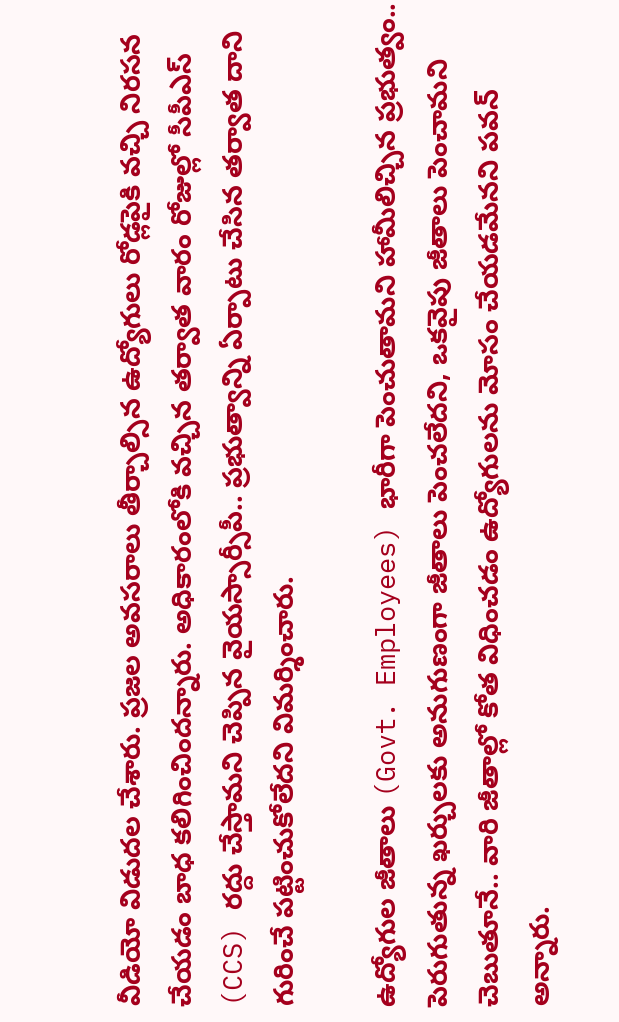వీడియో విడుదల చేశారు. ప్రజల అవసరాలు తీర్చాల్సిన ఉద్యోగులు రోడ్లపైకి వచ్చి నిరసన చేయడం బాధ కలిగించిందన్నారు. అధికారంలోకి వచ్చిన తర్వాత వారం రోజుల్లో సీపీఎస్‌ (CCS) రద్దు చేస్తామని చెప్పిన వైయస్సార్సీపీ.. ప్రభుత్వాన్ని ఏర్పాటు చేసిన తర్వాత దాని గురించే పట్టించుకోలేదని విమర్శించారు.

ఉద్యోగుల జీతాలు (Govt. Employees) భారీగా పెంచుతామని హామీలిచ్చిన ప్రభుత్వం.. పెరుగుతున్న ఖర్చులకు అనుగుణంగా జీతాలు పెంచలేదని, ఒకవైపు జీతాలు పెంచామని చెబుతూనే.. వారి జీతాల్లో కోత విధించడం ఉద్యోగులను మోసం చేయడమేనని పవన్‌ అన్నారు.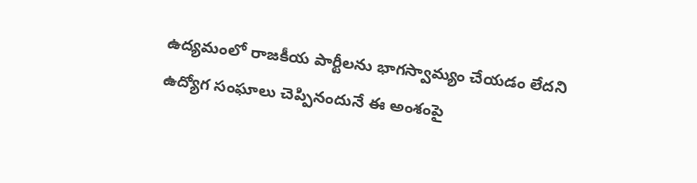ఉద్యమంలో రాజకీయ పార్టీలను భాగస్వామ్యం చేయడం లేదని ఉద్యోగ సంఘాలు చెప్పినందునే ఈ అంశంపై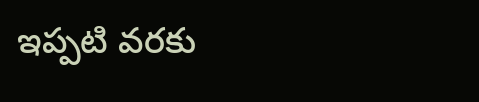ఇప్పటి వరకు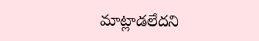మాట్లాడలేదని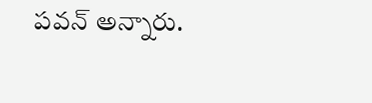పవన్‌ అన్నారు.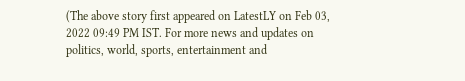(The above story first appeared on LatestLY on Feb 03, 2022 09:49 PM IST. For more news and updates on politics, world, sports, entertainment and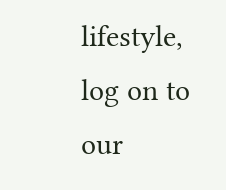lifestyle, log on to our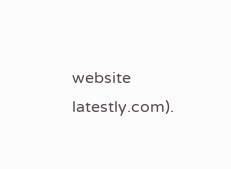website latestly.com).